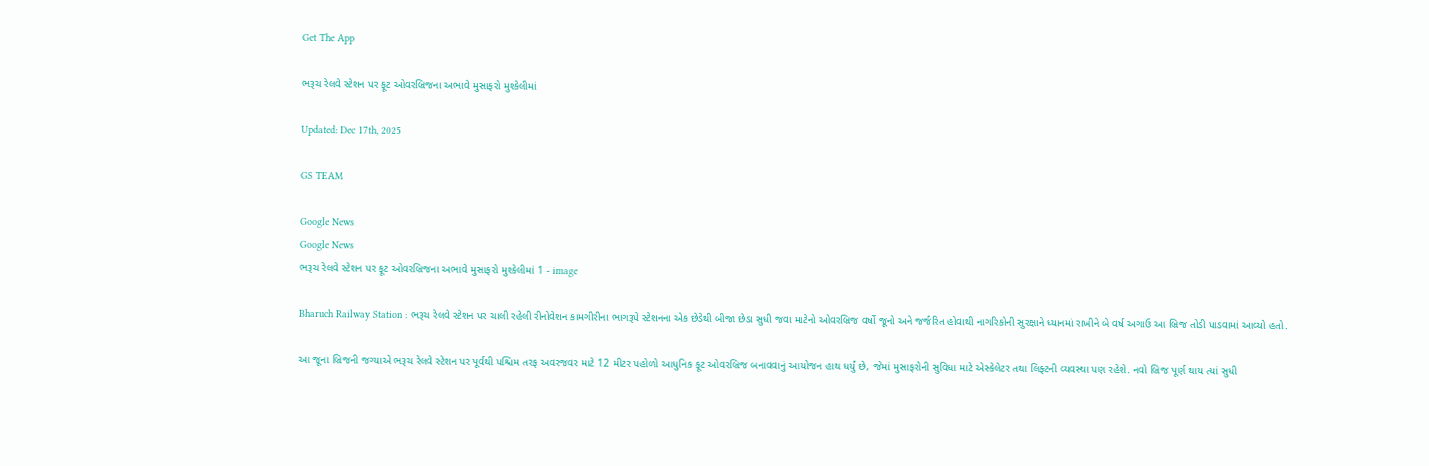Get The App

ભરૂચ રેલવે સ્ટેશન પર ફૂટ ઓવરબ્રિજના અભાવે મુસાફરો મુશ્કેલીમાં

Updated: Dec 17th, 2025

GS TEAM

Google News
Google News
ભરૂચ રેલવે સ્ટેશન પર ફૂટ ઓવરબ્રિજના અભાવે મુસાફરો મુશ્કેલીમાં 1 - image

Bharuch Railway Station : ભરૂચ રેલવે સ્ટેશન પર ચાલી રહેલી રીનોવેશન કામગીરીના ભાગરૂપે સ્ટેશનના એક છેડેથી બીજા છેડા સુધી જવા માટેનો ઓવરબ્રિજ વર્ષો જૂનો અને જર્જરિત હોવાથી નાગરિકોની સુરક્ષાને ધ્યાનમાં રાખીને બે વર્ષ અગાઉ આ બ્રિજ તોડી પાડવામાં આવ્યો હતો.

આ જૂના બ્રિજની જગ્યાએ ભરૂચ રેલવે સ્ટેશન પર પૂર્વથી પશ્ચિમ તરફ અવરજવર માટે 12 મીટર પહોળો આધુનિક ફૂટ ઓવરબ્રિજ બનાવવાનું આયોજન હાથ ધર્યું છે, જેમાં મુસાફરોની સુવિધા માટે એસ્કેલેટર તથા લિફ્ટની વ્યવસ્થા પણ રહેશે. નવો બ્રિજ પૂર્ણ થાય ત્યાં સુધી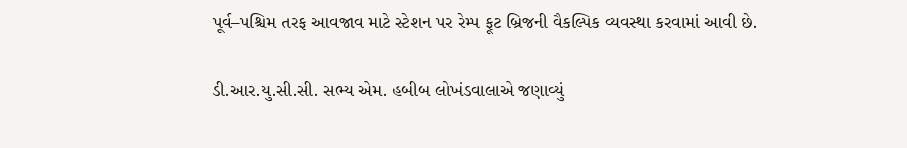પૂર્વ–પશ્ચિમ તરફ આવજાવ માટે સ્ટેશન પર રેમ્પ ફૂટ બ્રિજની વૈકલ્પિક વ્યવસ્થા કરવામાં આવી છે.

ડી.આર.યુ.સી.સી. સભ્ય એમ. હબીબ લોખંડવાલાએ જણાવ્યું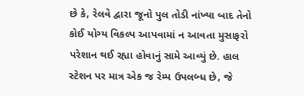છે કે, રેલવે દ્વારા જૂનો પુલ તોડી નાંખ્યા બાદ તેનો કોઈ યોગ્ય વિકલ્પ આપવામાં ન આવતા મુસાફરો પરેશાન થઈ રહ્યા હોવાનું સામે આવ્યું છે. હાલ સ્ટેશન પર માત્ર એક જ રેમ્પ ઉપલબ્ધ છે, જે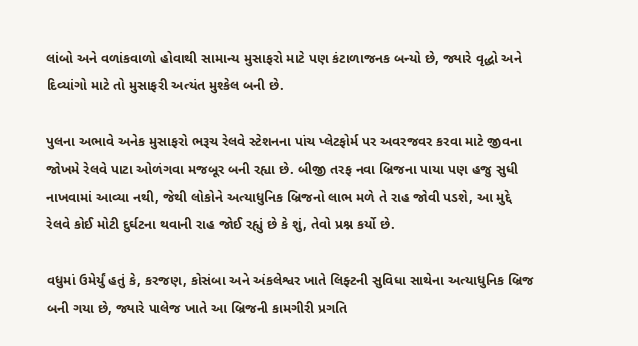લાંબો અને વળાંકવાળો હોવાથી સામાન્ય મુસાફરો માટે પણ કંટાળાજનક બન્યો છે, જ્યારે વૃદ્ધો અને દિવ્યાંગો માટે તો મુસાફરી અત્યંત મુશ્કેલ બની છે.

પુલના અભાવે અનેક મુસાફરો ભરૂચ રેલવે સ્ટેશનના પાંચ પ્લેટફોર્મ પર અવરજવર કરવા માટે જીવના જોખમે રેલવે પાટા ઓળંગવા મજબૂર બની રહ્યા છે. બીજી તરફ નવા બ્રિજના પાયા પણ હજુ સુધી નાખવામાં આવ્યા નથી, જેથી લોકોને અત્યાધુનિક બ્રિજનો લાભ મળે તે રાહ જોવી પડશે, આ મુદ્દે રેલવે કોઈ મોટી દુર્ઘટના થવાની રાહ જોઈ રહ્યું છે કે શું, તેવો પ્રશ્ન કર્યો છે.

વધુમાં ઉમેર્યું હતું કે, કરજણ, કોસંબા અને અંકલેશ્વર ખાતે લિફ્ટની સુવિધા સાથેના અત્યાધુનિક બ્રિજ બની ગયા છે, જ્યારે પાલેજ ખાતે આ બ્રિજની કામગીરી પ્રગતિ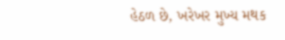હેઠળ છે, ખરેખર મુખ્ય મથક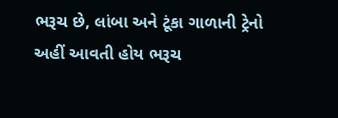ભરૂચ છે, લાંબા અને ટૂંકા ગાળાની ટ્રેનો અહીં આવતી હોય ભરૂચ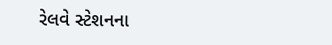રેલવે સ્ટેશનના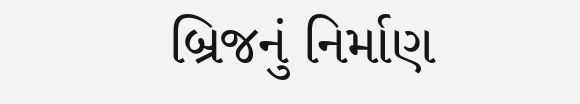બ્રિજનું નિર્માણ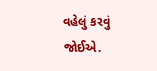વહેલું કરવું જોઈએ.